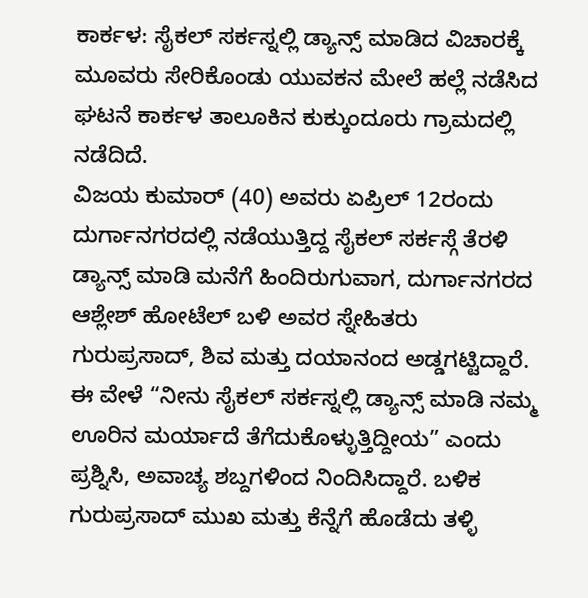ಕಾರ್ಕಳ: ಸೈಕಲ್ ಸರ್ಕಸ್ನಲ್ಲಿ ಡ್ಯಾನ್ಸ್ ಮಾಡಿದ ವಿಚಾರಕ್ಕೆ ಮೂವರು ಸೇರಿಕೊಂಡು ಯುವಕನ ಮೇಲೆ ಹಲ್ಲೆ ನಡೆಸಿದ ಘಟನೆ ಕಾರ್ಕಳ ತಾಲೂಕಿನ ಕುಕ್ಕುಂದೂರು ಗ್ರಾಮದಲ್ಲಿ ನಡೆದಿದೆ.
ವಿಜಯ ಕುಮಾರ್ (40) ಅವರು ಏಪ್ರಿಲ್ 12ರಂದು ದುರ್ಗಾನಗರದಲ್ಲಿ ನಡೆಯುತ್ತಿದ್ದ ಸೈಕಲ್ ಸರ್ಕಸ್ಗೆ ತೆರಳಿ ಡ್ಯಾನ್ಸ್ ಮಾಡಿ ಮನೆಗೆ ಹಿಂದಿರುಗುವಾಗ, ದುರ್ಗಾನಗರದ ಆಶ್ಲೇಶ್ ಹೋಟೆಲ್ ಬಳಿ ಅವರ ಸ್ನೇಹಿತರು ಗುರುಪ್ರಸಾದ್, ಶಿವ ಮತ್ತು ದಯಾನಂದ ಅಡ್ಡಗಟ್ಟಿದ್ದಾರೆ.
ಈ ವೇಳೆ “ನೀನು ಸೈಕಲ್ ಸರ್ಕಸ್ನಲ್ಲಿ ಡ್ಯಾನ್ಸ್ ಮಾಡಿ ನಮ್ಮ ಊರಿನ ಮರ್ಯಾದೆ ತೆಗೆದುಕೊಳ್ಳುತ್ತಿದ್ದೀಯ” ಎಂದು ಪ್ರಶ್ನಿಸಿ, ಅವಾಚ್ಯ ಶಬ್ದಗಳಿಂದ ನಿಂದಿಸಿದ್ದಾರೆ. ಬಳಿಕ ಗುರುಪ್ರಸಾದ್ ಮುಖ ಮತ್ತು ಕೆನ್ನೆಗೆ ಹೊಡೆದು ತಳ್ಳಿ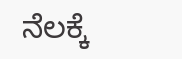ನೆಲಕ್ಕೆ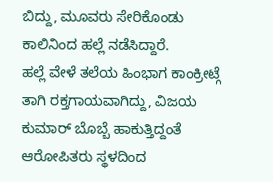ಬಿದ್ದು, ಮೂವರು ಸೇರಿಕೊಂಡು ಕಾಲಿನಿಂದ ಹಲ್ಲೆ ನಡೆಸಿದ್ದಾರೆ.
ಹಲ್ಲೆ ವೇಳೆ ತಲೆಯ ಹಿಂಭಾಗ ಕಾಂಕ್ರೀಟ್ಗೆ ತಾಗಿ ರಕ್ತಗಾಯವಾಗಿದ್ದು, ವಿಜಯ ಕುಮಾರ್ ಬೊಬ್ಬೆ ಹಾಕುತ್ತಿದ್ದಂತೆ ಆರೋಪಿತರು ಸ್ಥಳದಿಂದ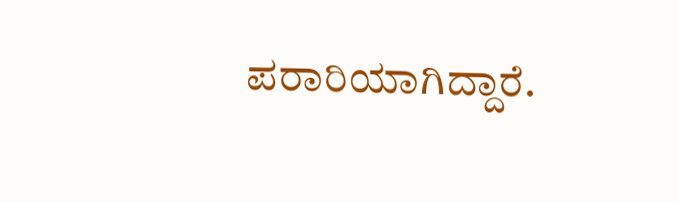ಪರಾರಿಯಾಗಿದ್ದಾರೆ.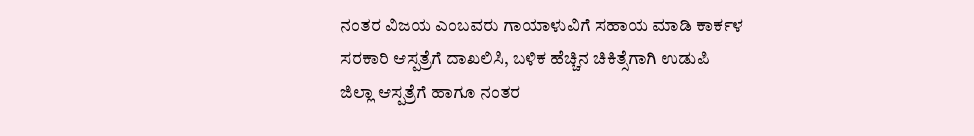ನಂತರ ವಿಜಯ ಎಂಬವರು ಗಾಯಾಳುವಿಗೆ ಸಹಾಯ ಮಾಡಿ ಕಾರ್ಕಳ ಸರಕಾರಿ ಆಸ್ಪತ್ರೆಗೆ ದಾಖಲಿಸಿ, ಬಳಿಕ ಹೆಚ್ಚಿನ ಚಿಕಿತ್ಸೆಗಾಗಿ ಉಡುಪಿ ಜಿಲ್ಲಾ ಆಸ್ಪತ್ರೆಗೆ ಹಾಗೂ ನಂತರ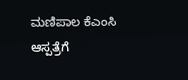ಮಣಿಪಾಲ ಕೆಎಂಸಿ ಆಸ್ಪತ್ರೆಗೆ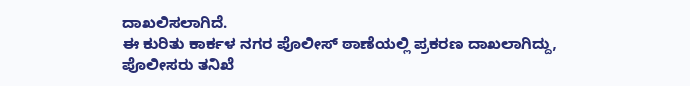ದಾಖಲಿಸಲಾಗಿದೆ.
ಈ ಕುರಿತು ಕಾರ್ಕಳ ನಗರ ಪೊಲೀಸ್ ಠಾಣೆಯಲ್ಲಿ ಪ್ರಕರಣ ದಾಖಲಾಗಿದ್ದು, ಪೊಲೀಸರು ತನಿಖೆ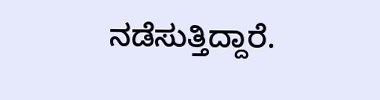ನಡೆಸುತ್ತಿದ್ದಾರೆ.